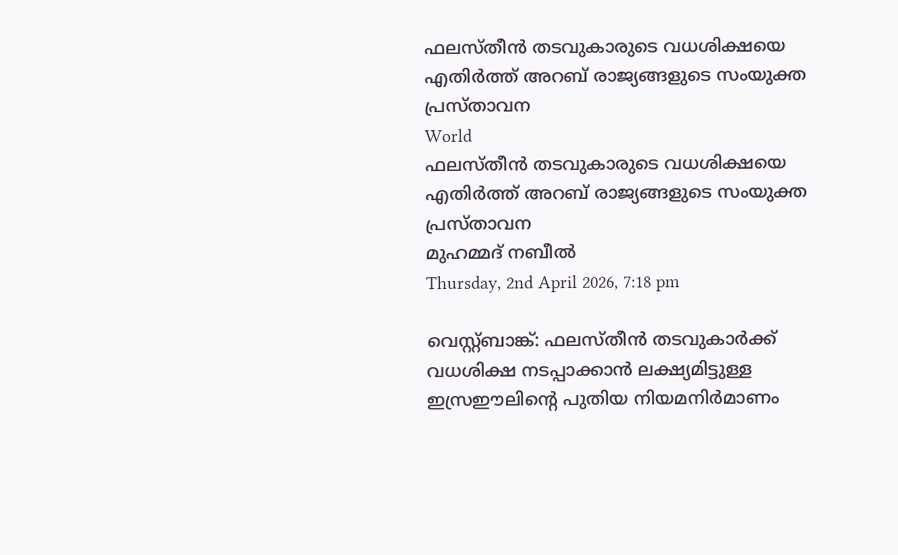ഫലസ്തീൻ തടവുകാരുടെ വധശിക്ഷയെ എതിർത്ത് അറബ് രാജ്യങ്ങളുടെ സംയുക്ത പ്രസ്താവന
World
ഫലസ്തീൻ തടവുകാരുടെ വധശിക്ഷയെ എതിർത്ത് അറബ് രാജ്യങ്ങളുടെ സംയുക്ത പ്രസ്താവന
മുഹമ്മദ് നബീല്‍
Thursday, 2nd April 2026, 7:18 pm

വെസ്റ്റ്ബാങ്ക്: ഫലസ്‌തീൻ തടവുകാർക്ക് വധശിക്ഷ നടപ്പാക്കാൻ ലക്ഷ്യമിട്ടുള്ള ഇസ്രഈലിന്റെ പുതിയ നിയമനിർമാണം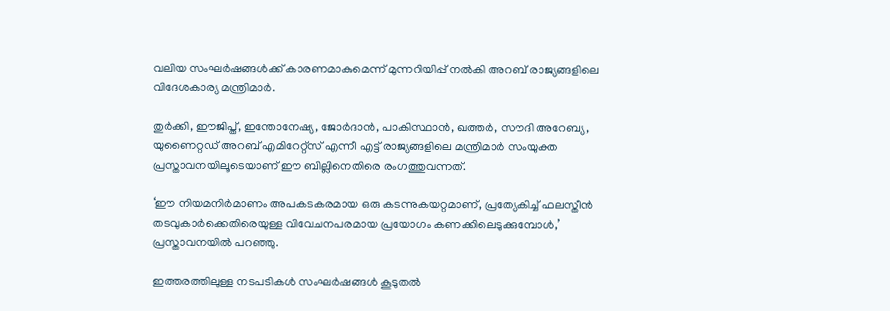വലിയ സംഘർഷങ്ങൾക്ക് കാരണമാകുമെന്ന് മുന്നറിയിപ്പ് നൽകി അറബ് രാജ്യങ്ങളിലെ വിദേശകാര്യ മന്ത്രിമാർ.

തുർക്കി, ഈജിപ്ത്, ഇന്തോനേഷ്യ, ജോർദാൻ, പാകിസ്ഥാൻ, ഖത്തർ, സൗദി അറേബ്യ, യുണൈറ്റഡ് അറബ് എമിറേറ്റ്സ് എന്നീ എട്ട്‌ രാജ്യങ്ങളിലെ മന്ത്രിമാർ സംയുക്ത പ്രസ്താവനയിലൂടെയാണ് ഈ ബില്ലിനെതിരെ രംഗത്തുവന്നത്.

‘ഈ നിയമനിർമാണം അപകടകരമായ ഒരു കടന്നുകയറ്റമാണ്, പ്രത്യേകിച്ച് ഫലസ്തീൻ തടവുകാർക്കെതിരെയുള്ള വിവേചനപരമായ പ്രയോഗം കണക്കിലെടുക്കുമ്പോൾ,’ പ്രസ്താവനയിൽ പറഞ്ഞു.

ഇത്തരത്തിലുള്ള നടപടികൾ സംഘർഷങ്ങൾ കൂടുതൽ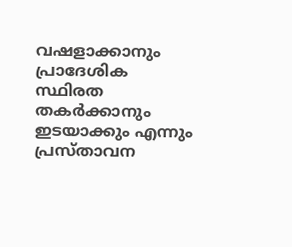വഷളാക്കാനും പ്രാദേശിക സ്ഥിരത തകർക്കാനും ഇടയാക്കും എന്നും പ്രസ്താവന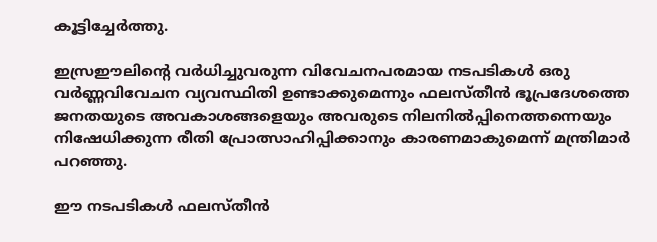കൂട്ടിച്ചേർത്തു.

ഇസ്രഈലിന്റെ വർധിച്ചുവരുന്ന വിവേചനപരമായ നടപടികൾ ഒരു വർണ്ണവിവേചന വ്യവസ്ഥിതി ഉണ്ടാക്കുമെന്നും ഫലസ്തീൻ ഭൂപ്രദേശത്തെ ജനതയുടെ അവകാശങ്ങളെയും അവരുടെ നിലനിൽപ്പിനെത്തന്നെയും നിഷേധിക്കുന്ന രീതി പ്രോത്സാഹിപ്പിക്കാനും കാരണമാകുമെന്ന് മന്ത്രിമാർ പറഞ്ഞു.

ഈ നടപടികൾ ഫലസ്തീൻ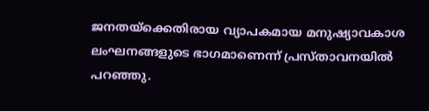ജനതയ്ക്കെതിരായ വ്യാപകമായ മനുഷ്യാവകാശ ലംഘനങ്ങളുടെ ഭാഗമാണെന്ന് പ്രസ്താവനയിൽ പറഞ്ഞു.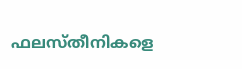ഫലസ്തീനികളെ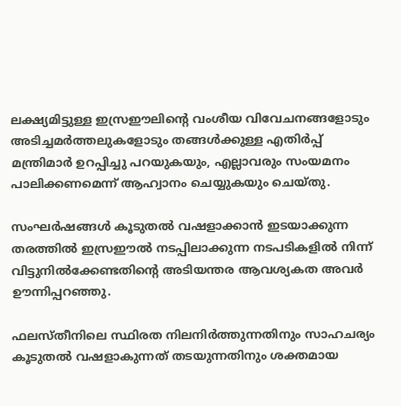ലക്ഷ്യമിട്ടുള്ള ഇസ്രഈലിന്റെ വംശീയ വിവേചനങ്ങളോടും അടിച്ചമർത്തലുകളോടും തങ്ങൾക്കുള്ള എതിർപ്പ് മന്ത്രിമാർ ഉറപ്പിച്ചു പറയുകയും, എല്ലാവരും സംയമനം പാലിക്കണമെന്ന് ആഹ്വാനം ചെയ്യുകയും ചെയ്തു.

സംഘർഷങ്ങൾ കൂടുതൽ വഷളാക്കാൻ ഇടയാക്കുന്ന തരത്തിൽ ഇസ്രഈൽ നടപ്പിലാക്കുന്ന നടപടികളിൽ നിന്ന് വിട്ടുനിൽക്കേണ്ടതിന്റെ അടിയന്തര ആവശ്യകത അവർ ഊന്നിപ്പറഞ്ഞു.

ഫലസ്തീനിലെ സ്ഥിരത നിലനിർത്തുന്നതിനും സാഹചര്യം കൂടുതൽ വഷളാകുന്നത് തടയുന്നതിനും ശക്തമായ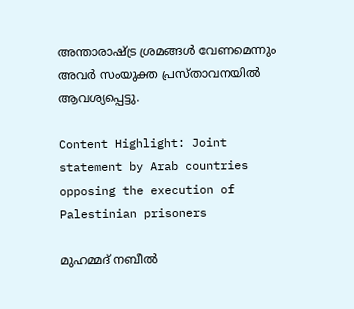അന്താരാഷ്ട്ര ശ്രമങ്ങൾ വേണമെന്നും അവർ സംയുക്ത പ്രസ്താവനയിൽ ആവശ്യപ്പെട്ടു.

Content Highlight: Joint statement by Arab countries opposing the execution of Palestinian prisoners

മുഹമ്മദ് നബീല്‍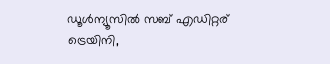ഡൂള്‍ന്യൂസില്‍ സബ് എഡിറ്റര് ട്രെയിനി,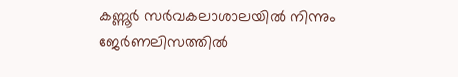കണ്ണൂർ സര്‍വകലാശാലയില്‍ നിന്നും ജേര്‍ണലിസത്തില്‍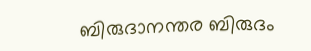ബിരുദാനന്തര ബിരുദം